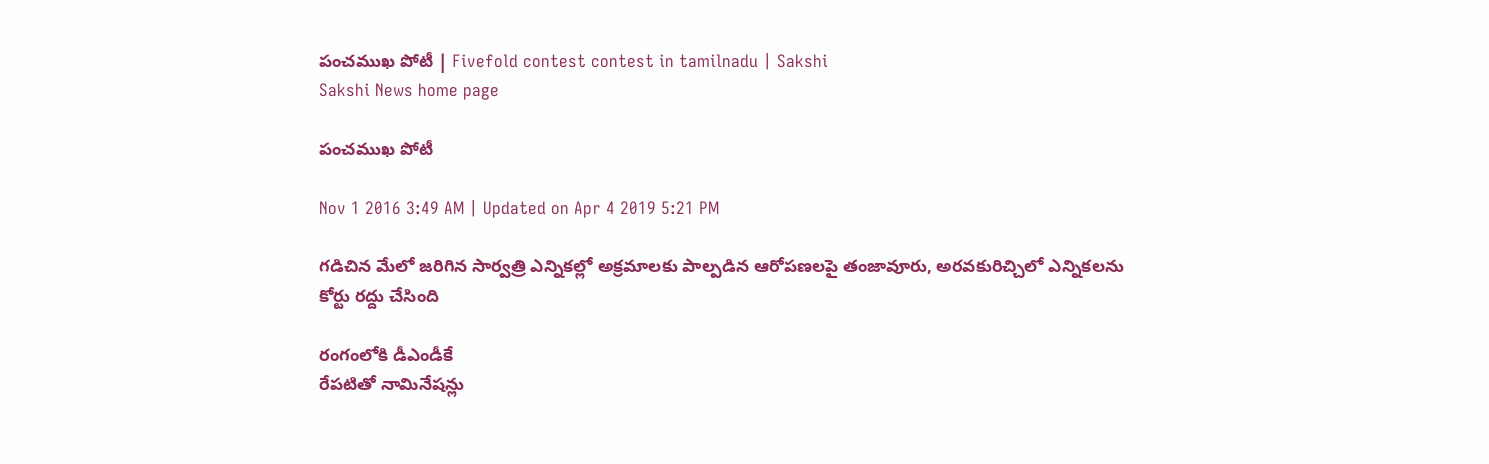పంచముఖ పోటీ | Fivefold contest contest in tamilnadu | Sakshi
Sakshi News home page

పంచముఖ పోటీ

Nov 1 2016 3:49 AM | Updated on Apr 4 2019 5:21 PM

గడిచిన మేలో జరిగిన సార్వత్రి ఎన్నికల్లో అక్రమాలకు పాల్పడిన ఆరోపణలపై తంజావూరు, అరవకురిచ్చిలో ఎన్నికలను కోర్టు రద్దు చేసింది

రంగంలోకి డీఎండీకే
రేపటితో నామినేషన్లు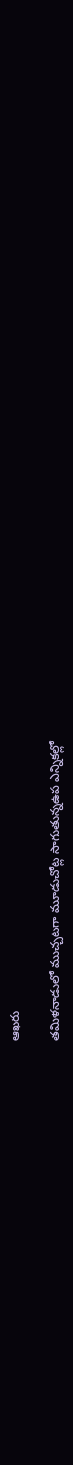ఆఖరు

తమిళనాడులో ముచ్చటగా మూడుచోట్ల సాగుతున్నఉప ఎన్నికల్లో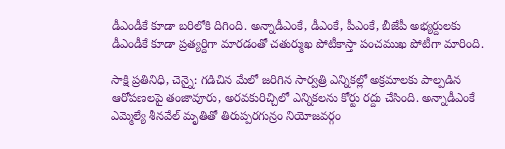డీఎండీకే కూడా బరిలోకి దిగింది. అన్నాడీఎంకే, డీఎంకే, పీఎంకే, బీజేపీ అభ్యర్దులకు డీఎండీకే కూడా ప్రత్యర్దిగా మారడంతో చతుర్ముఖ పోటీకాస్తా పంచముఖ పోటీగా మారింది.

సాక్షి ప్రతినిధి, చెన్నై: గడిచిన మేలో జరిగిన సార్వత్రి ఎన్నికల్లో అక్రమాలకు పాల్పడిన ఆరోపణలపై తంజావూరు, అరవకురిచ్చిలో ఎన్నికలను కోర్టు రద్దు చేసింది. అన్నాడీఎంకే ఎమ్మెల్యే శీనవేల్ మృతితో తిరుప్పరగున్రం నియోజవర్గం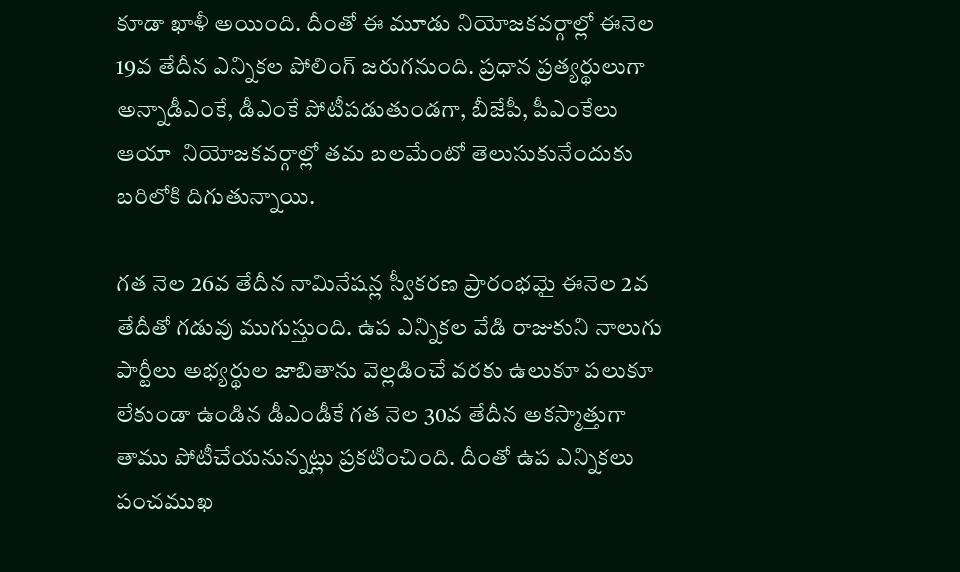కూడా ఖాళీ అయింది. దీంతో ఈ మూడు నియోజకవర్గాల్లో ఈనెల 19వ తేదీన ఎన్నికల పోలింగ్ జరుగనుంది. ప్రధాన ప్రత్యర్థులుగా అన్నాడీఎంకే, డీఎంకే పోటీపడుతుండగా, బీజేపీ, పీఎంకేలు ఆయా  నియోజకవర్గాల్లో తమ బలమేంటో తెలుసుకునేందుకు బరిలోకి దిగుతున్నాయి.

గత నెల 26వ తేదీన నామినేషన్ల స్వీకరణ ప్రారంభమై ఈనెల 2వ తేదీతో గడువు ముగుస్తుంది. ఉప ఎన్నికల వేడి రాజుకుని నాలుగు పార్టీలు అభ్యర్థుల జాబితాను వెల్లడించే వరకు ఉలుకూ పలుకూ లేకుండా ఉండిన డీఎండీకే గత నెల 30వ తేదీన అకస్మాత్తుగా తాము పోటీచేయనున్నట్లు ప్రకటించింది. దీంతో ఉప ఎన్నికలు పంచముఖ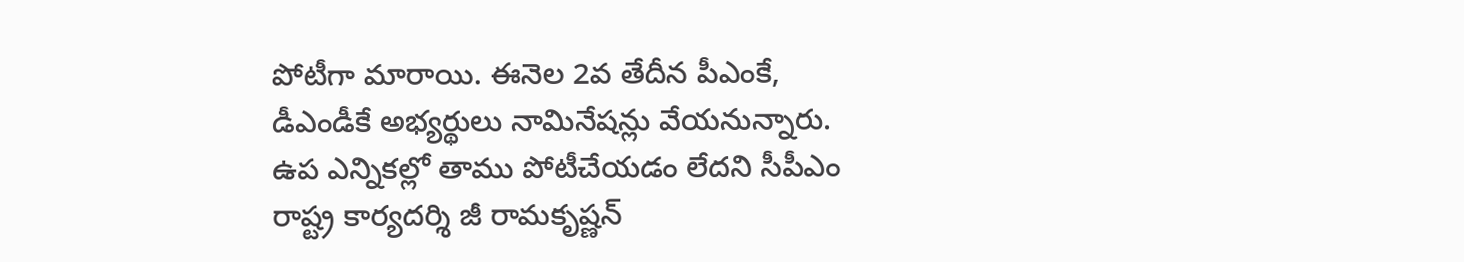పోటీగా మారాయి. ఈనెల 2వ తేదీన పీఎంకే, డీఎండీకే అభ్యర్థులు నామినేషన్లు వేయనున్నారు. ఉప ఎన్నికల్లో తాము పోటీచేయడం లేదని సీపీఎం రాష్ట్ర కార్యదర్శి జీ రామకృష్ణన్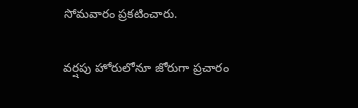సోమవారం ప్రకటించారు.

వర్షపు హోరులోనూ జోరుగా ప్రచారం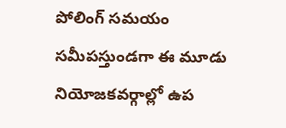పోలింగ్ సమయం సమీపస్తుండగా ఈ మూడు నియోజకవర్గాల్లో ఉప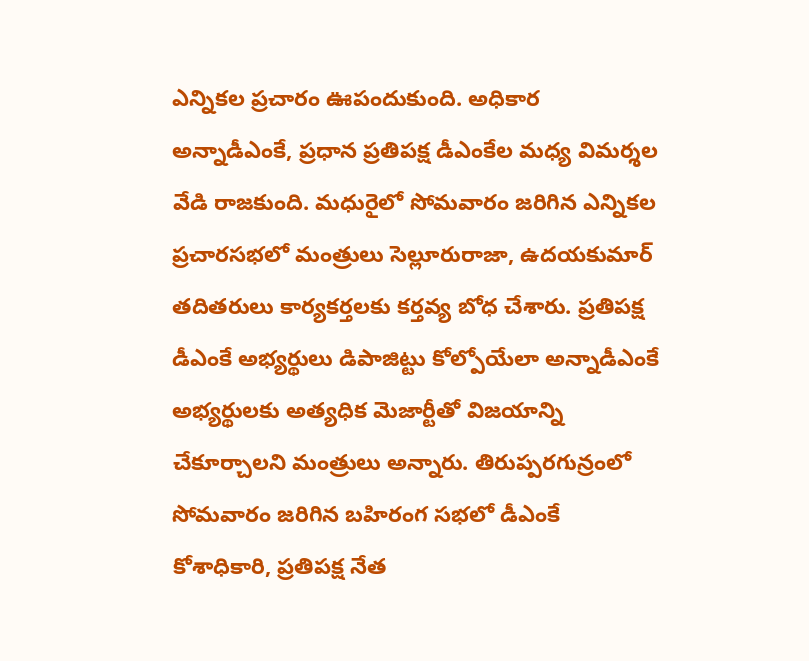ఎన్నికల ప్రచారం ఊపందుకుంది. అధికార అన్నాడీఎంకే, ప్రధాన ప్రతిపక్ష డీఎంకేల మధ్య విమర్శల వేడి రాజకుంది. మధురైలో సోమవారం జరిగిన ఎన్నికల ప్రచారసభలో మంత్రులు సెల్లూరురాజా, ఉదయకుమార్ తదితరులు కార్యకర్తలకు కర్తవ్య బోధ చేశారు. ప్రతిపక్ష డీఎంకే అభ్యర్థులు డిపాజిట్టు కోల్పోయేలా అన్నాడీఎంకే అభ్యర్థులకు అత్యధిక మెజార్టీతో విజయాన్ని చేకూర్చాలని మంత్రులు అన్నారు. తిరుప్పరగున్రంలో సోమవారం జరిగిన బహిరంగ సభలో డీఎంకే కోశాధికారి, ప్రతిపక్ష నేత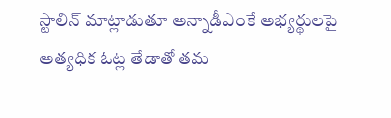స్టాలిన్ మాట్లాడుతూ అన్నాడీఎంకే అభ్యర్థులపై అత్యధిక ఓట్ల తేడాతో తమ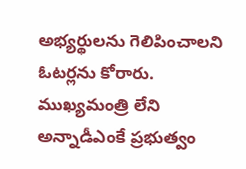అభ్యర్థులను గెలిపించాలని ఓటర్లను కోరారు.  ముఖ్యమంత్రి లేని అన్నాడీఎంకే ప్రభుత్వం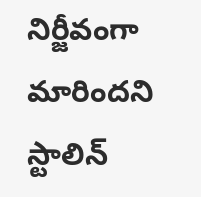నిర్జీవంగా మారిందని స్టాలిన్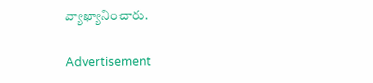వ్యాఖ్యానించారు.

Advertisement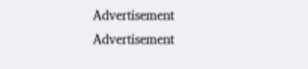Advertisement
Advertisement